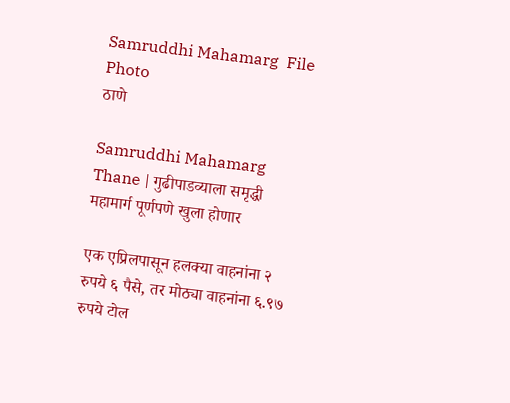Samruddhi Mahamarg  File Photo
ठाणे

Samruddhi Mahamarg Thane | गुढीपाडव्याला समृद्धी महामार्ग पूर्णपणे खुला होणार

एक एप्रिलपासून हलक्या वाहनांना २ रुपये ६ पैसे, तर मोठ्या वाहनांना ६.९७ रुपये टोल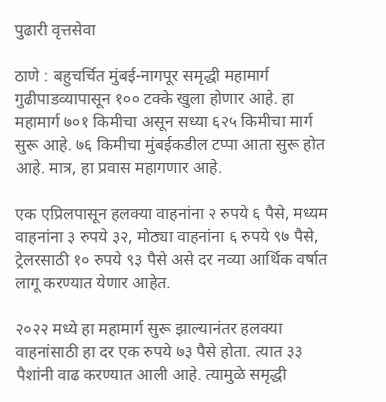पुढारी वृत्तसेवा

ठाणे : बहुचर्चित मुंबई-नागपूर समृद्धी महामार्ग गुढीपाडव्यापासून १०० टक्के खुला होणार आहे. हा महामार्ग ७०१ किमीचा असून सध्या ६२५ किमीचा मार्ग सुरू आहे. ७६ किमीचा मुंबईकडील टप्पा आता सुरू होत आहे. मात्र, हा प्रवास महागणार आहे.

एक एप्रिलपासून हलक्या वाहनांना २ रुपये ६ पैसे, मध्यम वाहनांना ३ रुपये ३२, मोठ्या वाहनांना ६ रुपये ९७ पैसे, ट्रेलरसाठी १० रुपये ९३ पैसे असे दर नव्या आर्थिक वर्षात लागू करण्यात येणार आहेत.

२०२२ मध्ये हा महामार्ग सुरू झाल्यानंतर हलक्या वाहनांसाठी हा दर एक रुपये ७३ पैसे होता. त्यात ३३ पैशांनी वाढ करण्यात आली आहे. त्यामुळे समृद्धी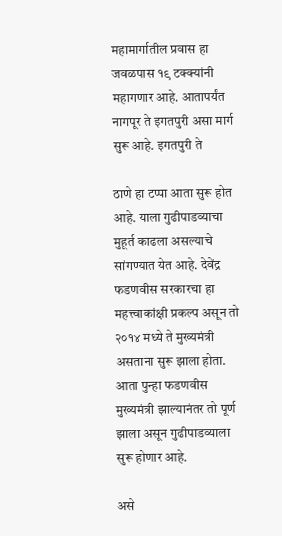महामार्गातील प्रवास हा जवळपास १९ टक्क्यांनी महागणार आहे. आतापर्यंत नागपूर ते इगतपुरी असा मार्ग सुरू आहे. इगतपुरी ते

ठाणे हा टप्पा आता सुरू होत आहे. याला गुढीपाडव्याचा मुहूर्त काढला असल्याचे सांगण्यात येत आहे. देवेंद्र फडणवीस सरकारचा हा महत्त्वाकांक्षी प्रकल्प असून तो २०१४ मध्ये ते मुख्यमंत्री असताना सुरू झाला होता. आता पुन्हा फडणवीस मुख्यमंत्री झाल्यानंतर तो पूर्ण झाला असून गुढीपाडव्याला सुरू होणार आहे.

असे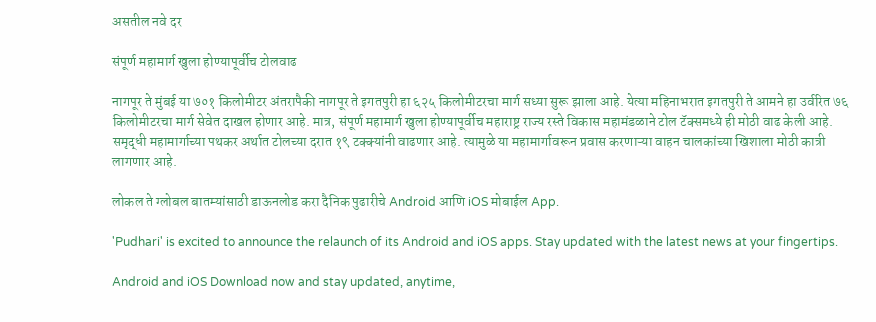असतील नवे दर

संपूर्ण महामार्ग खुला होण्यापूर्वीच टोलवाढ

नागपूर ते मुंबई या ७०१ किलोमीटर अंतरापैकी नागपूर ते इगतपुरी हा ६२५ किलोमीटरचा मार्ग सध्या सुरू झाला आहे. येत्या महिनाभरात इगतपुरी ते आमने हा उर्वरित ७६ किलोमीटरचा मार्ग सेवेत दाखल होणार आहे. मात्र, संपूर्ण महामार्ग खुला होण्यापूर्वीच महाराष्ट्र राज्य रस्ते विकास महामंडळाने टोल टॅक्समध्ये ही मोठी वाढ केली आहे. समृद्धी महामार्गाच्या पथकर अर्थात टोलच्या दरात १९ टक्क्यांनी वाढणार आहे. त्यामुळे या महामार्गावरून प्रवास करणाऱ्या वाहन चालकांच्या खिशाला मोठी कात्री लागणार आहे.

लोकल ते ग्लोबल बातम्यांसाठी डाऊनलोड करा दैनिक पुढारीचे Android आणि iOS मोबाईल App.

'Pudhari' is excited to announce the relaunch of its Android and iOS apps. Stay updated with the latest news at your fingertips.

Android and iOS Download now and stay updated, anytime,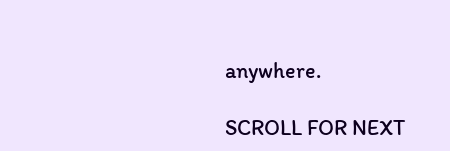anywhere.

SCROLL FOR NEXT